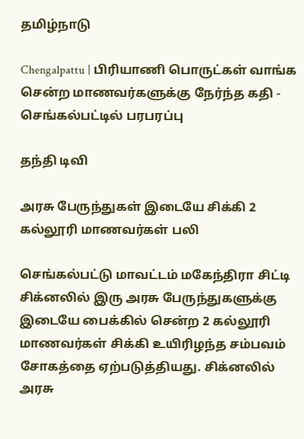தமிழ்நாடு

Chengalpattu | பிரியாணி பொருட்கள் வாங்க சென்ற மாணவர்களுக்கு நேர்ந்த கதி - செங்கல்பட்டில் பரபரப்பு

தந்தி டிவி

அரசு பேருந்துகள் இடையே சிக்கி 2 கல்லூரி மாணவர்கள் பலி

செங்கல்பட்டு மாவட்டம் மகேந்திரா சிட்டி சிக்னலில் இரு அரசு பேருந்துகளுக்கு இடையே பைக்கில் சென்ற 2 கல்லூரி மாணவர்கள் சிக்கி உயிரிழந்த சம்பவம் சோகத்தை ஏற்படுத்தியது. சிக்னலில் அரசு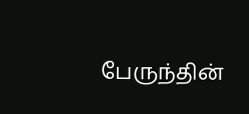பேருந்தின்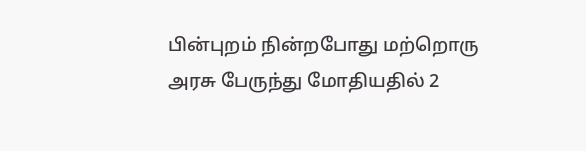பின்புறம் நின்றபோது மற்றொரு அரசு பேருந்து மோதியதில் 2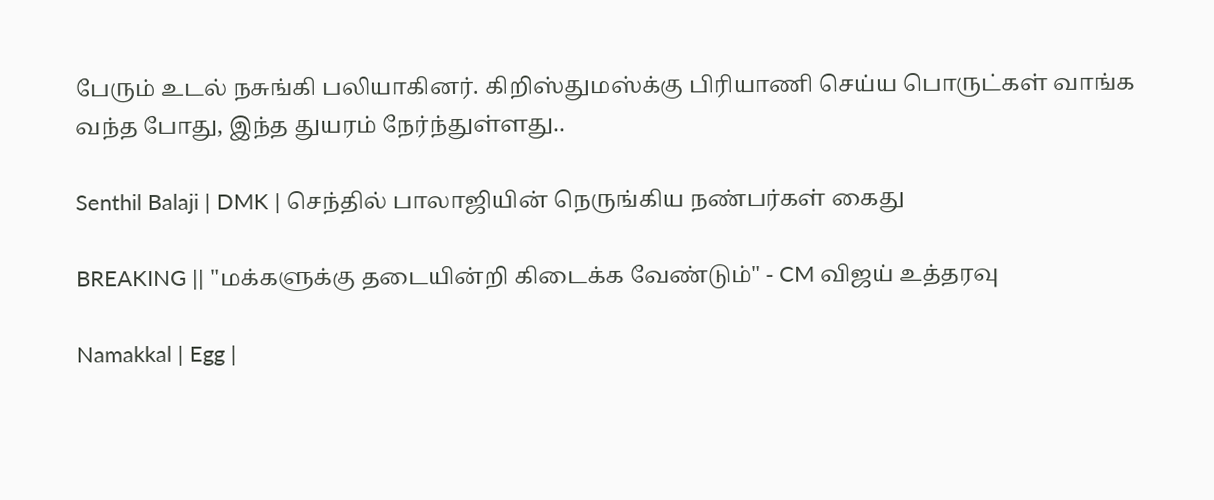பேரும் உடல் நசுங்கி பலியாகினர். கிறிஸ்துமஸ்க்கு பிரியாணி செய்ய பொருட்கள் வாங்க வந்த போது, இந்த துயரம் நேர்ந்துள்ளது..

Senthil Balaji | DMK | செந்தில் பாலாஜியின் நெருங்கிய நண்பர்கள் கைது

BREAKING || "மக்களுக்கு தடையின்றி கிடைக்க வேண்டும்" - CM விஜய் உத்தரவு

Namakkal | Egg |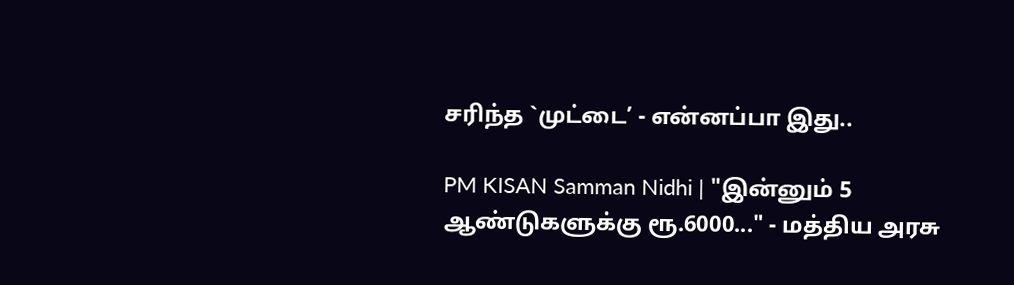சரிந்த `முட்டை’ - என்னப்பா இது..

PM KISAN Samman Nidhi | "இன்னும் 5 ஆண்டுகளுக்கு ரூ.6000..." - மத்திய அரசு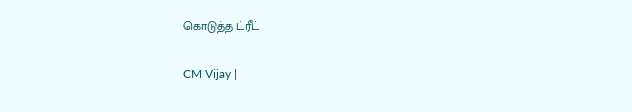கொடுத்த ட்ரீட்

CM Vijay |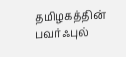தமிழகத்தின் பவர்ஃபுல்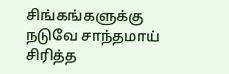சிங்கங்களுக்கு நடுவே சாந்தமாய் சிரித்த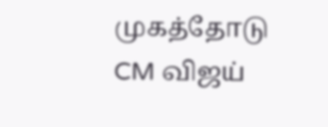முகத்தோடு CM விஜய்